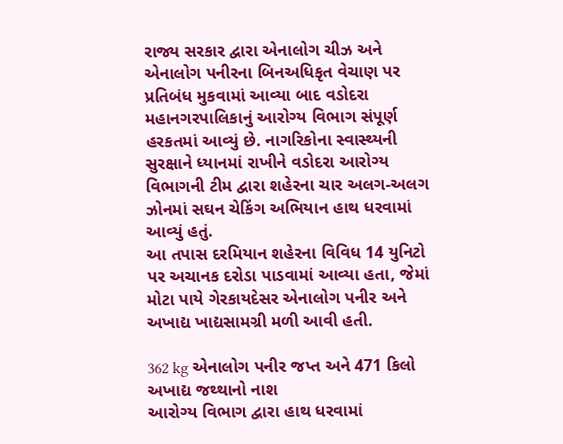રાજ્ય સરકાર દ્વારા એનાલોગ ચીઝ અને એનાલોગ પનીરના બિનઅધિકૃત વેચાણ પર પ્રતિબંધ મુકવામાં આવ્યા બાદ વડોદરા મહાનગરપાલિકાનું આરોગ્ય વિભાગ સંપૂર્ણ હરકતમાં આવ્યું છે. નાગરિકોના સ્વાસ્થ્યની સુરક્ષાને ધ્યાનમાં રાખીને વડોદરા આરોગ્ય વિભાગની ટીમ દ્વારા શહેરના ચાર અલગ-અલગ ઝોનમાં સઘન ચેકિંગ અભિયાન હાથ ધરવામાં આવ્યું હતું.
આ તપાસ દરમિયાન શહેરના વિવિધ 14 યુનિટો પર અચાનક દરોડા પાડવામાં આવ્યા હતા, જેમાં મોટા પાયે ગેરકાયદેસર એનાલોગ પનીર અને અખાદ્ય ખાદ્યસામગ્રી મળી આવી હતી.

362 kg એનાલોગ પનીર જપ્ત અને 471 કિલો અખાદ્ય જથ્થાનો નાશ
આરોગ્ય વિભાગ દ્વારા હાથ ધરવામાં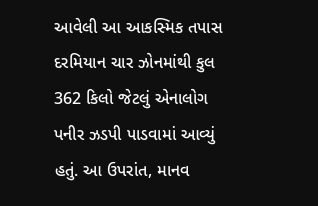આવેલી આ આકસ્મિક તપાસ દરમિયાન ચાર ઝોનમાંથી કુલ 362 કિલો જેટલું એનાલોગ પનીર ઝડપી પાડવામાં આવ્યું હતું. આ ઉપરાંત, માનવ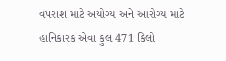વપરાશ માટે અયોગ્ય અને આરોગ્ય માટે હાનિકારક એવા કુલ 471 કિલો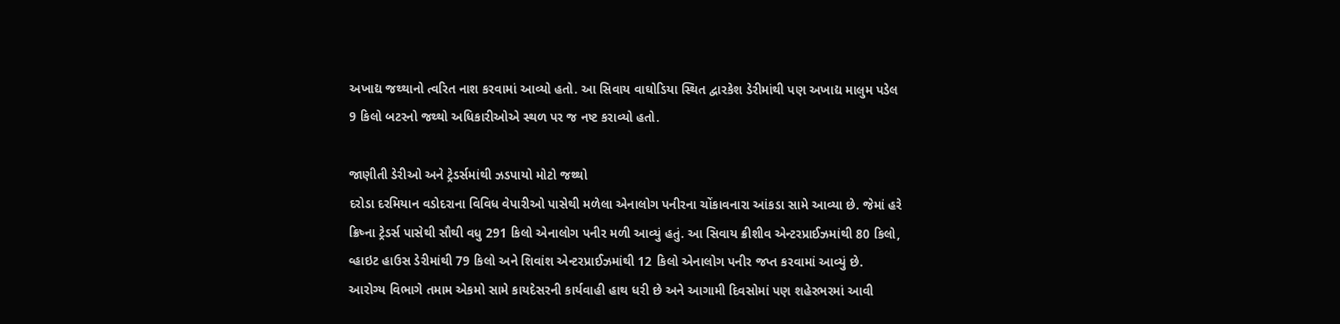અખાદ્ય જથ્થાનો ત્વરિત નાશ કરવામાં આવ્યો હતો. આ સિવાય વાઘોડિયા સ્થિત દ્વારકેશ ડેરીમાંથી પણ અખાદ્ય માલુમ પડેલ 9 કિલો બટરનો જથ્થો અધિકારીઓએ સ્થળ પર જ નષ્ટ કરાવ્યો હતો.

જાણીતી ડેરીઓ અને ટ્રેડર્સમાંથી ઝડપાયો મોટો જથ્થો
દરોડા દરમિયાન વડોદરાના વિવિધ વેપારીઓ પાસેથી મળેલા એનાલોગ પનીરના ચોંકાવનારા આંકડા સામે આવ્યા છે. જેમાં હરે ક્રિષ્ના ટ્રેડર્સ પાસેથી સૌથી વધુ 291 કિલો એનાલોગ પનીર મળી આવ્યું હતું. આ સિવાય ક્રીશીવ એન્ટરપ્રાઈઝમાંથી 80 કિલો, વ્હાઇટ હાઉસ ડેરીમાંથી 79 કિલો અને શિવાંશ એન્ટરપ્રાઈઝમાંથી 12 કિલો એનાલોગ પનીર જપ્ત કરવામાં આવ્યું છે. આરોગ્ય વિભાગે તમામ એકમો સામે કાયદેસરની કાર્યવાહી હાથ ધરી છે અને આગામી દિવસોમાં પણ શહેરભરમાં આવી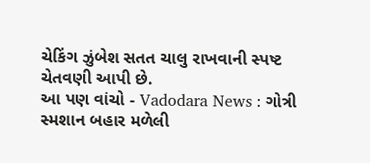ચેકિંગ ઝુંબેશ સતત ચાલુ રાખવાની સ્પષ્ટ ચેતવણી આપી છે.
આ પણ વાંચો - Vadodara News : ગોત્રી સ્મશાન બહાર મળેલી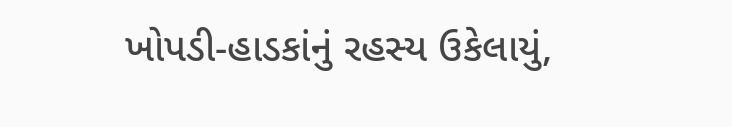ખોપડી-હાડકાંનું રહસ્ય ઉકેલાયું,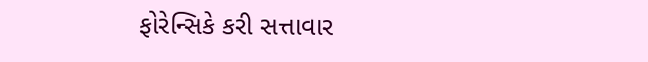ફોરેન્સિકે કરી સત્તાવાર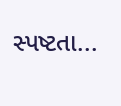સ્પષ્ટતા...